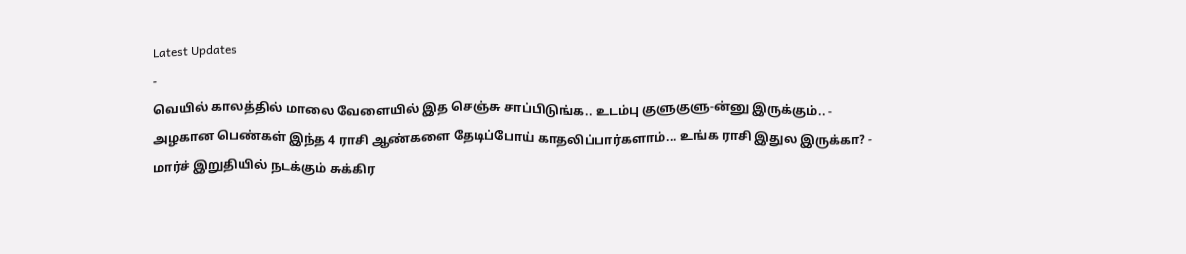Latest Updates
-
வெயில் காலத்தில் மாலை வேளையில் இத செஞ்சு சாப்பிடுங்க.. உடம்பு குளுகுளு-ன்னு இருக்கும்.. -
அழகான பெண்கள் இந்த 4 ராசி ஆண்களை தேடிப்போய் காதலிப்பார்களாம்... உங்க ராசி இதுல இருக்கா? -
மார்ச் இறுதியில் நடக்கும் சுக்கிர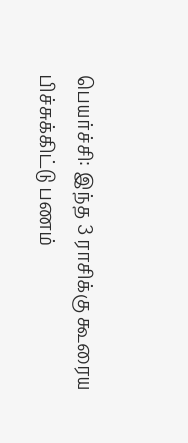பெயர்ச்சி: இந்த 3 ராசிக்கு கூரைய பிச்சுக்கிட்டு பணம்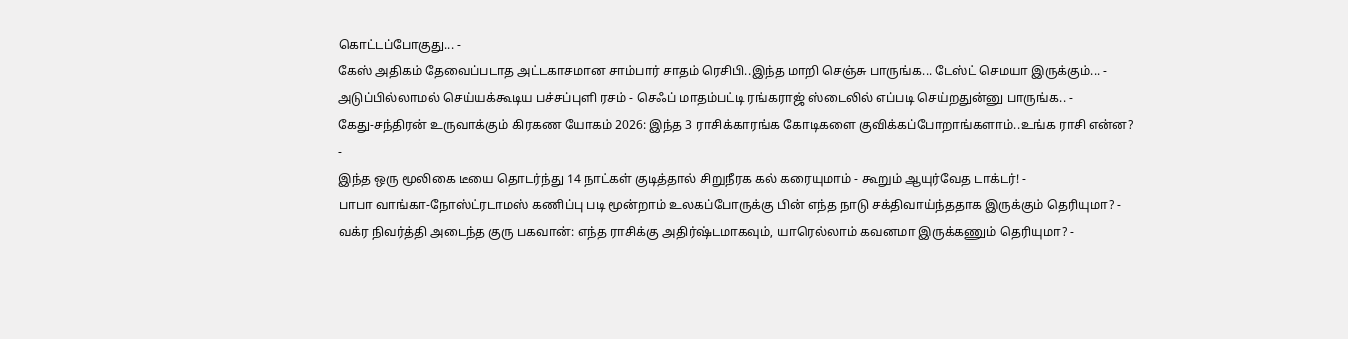கொட்டப்போகுது... -
கேஸ் அதிகம் தேவைப்படாத அட்டகாசமான சாம்பார் சாதம் ரெசிபி..இந்த மாறி செஞ்சு பாருங்க... டேஸ்ட் செமயா இருக்கும்... -
அடுப்பில்லாமல் செய்யக்கூடிய பச்சப்புளி ரசம் - செஃப் மாதம்பட்டி ரங்கராஜ் ஸ்டைலில் எப்படி செய்றதுன்னு பாருங்க.. -
கேது-சந்திரன் உருவாக்கும் கிரகண யோகம் 2026: இந்த 3 ராசிக்காரங்க கோடிகளை குவிக்கப்போறாங்களாம்..உங்க ராசி என்ன? -
இந்த ஒரு மூலிகை டீயை தொடர்ந்து 14 நாட்கள் குடித்தால் சிறுநீரக கல் கரையுமாம் - கூறும் ஆயுர்வேத டாக்டர்! -
பாபா வாங்கா-நோஸ்ட்ரடாமஸ் கணிப்பு படி மூன்றாம் உலகப்போருக்கு பின் எந்த நாடு சக்திவாய்ந்ததாக இருக்கும் தெரியுமா? -
வக்ர நிவர்த்தி அடைந்த குரு பகவான்: எந்த ராசிக்கு அதிர்ஷ்டமாகவும், யாரெல்லாம் கவனமா இருக்கணும் தெரியுமா? -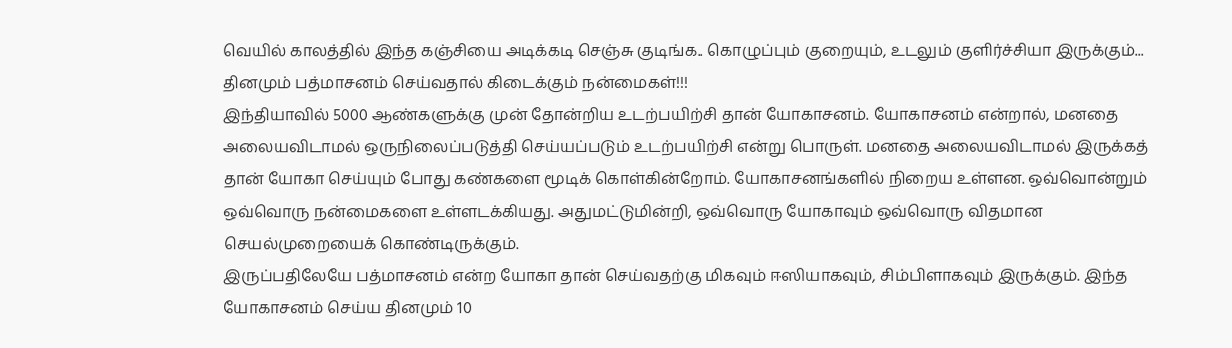வெயில் காலத்தில் இந்த கஞ்சியை அடிக்கடி செஞ்சு குடிங்க.. கொழுப்பும் குறையும், உடலும் குளிர்ச்சியா இருக்கும்...
தினமும் பத்மாசனம் செய்வதால் கிடைக்கும் நன்மைகள்!!!
இந்தியாவில் 5000 ஆண்களுக்கு முன் தோன்றிய உடற்பயிற்சி தான் யோகாசனம். யோகாசனம் என்றால், மனதை அலையவிடாமல் ஒருநிலைப்படுத்தி செய்யப்படும் உடற்பயிற்சி என்று பொருள். மனதை அலையவிடாமல் இருக்கத் தான் யோகா செய்யும் போது கண்களை மூடிக் கொள்கின்றோம். யோகாசனங்களில் நிறைய உள்ளன. ஒவ்வொன்றும் ஒவ்வொரு நன்மைகளை உள்ளடக்கியது. அதுமட்டுமின்றி, ஒவ்வொரு யோகாவும் ஒவ்வொரு விதமான செயல்முறையைக் கொண்டிருக்கும்.
இருப்பதிலேயே பத்மாசனம் என்ற யோகா தான் செய்வதற்கு மிகவும் ஈஸியாகவும், சிம்பிளாகவும் இருக்கும். இந்த யோகாசனம் செய்ய தினமும் 10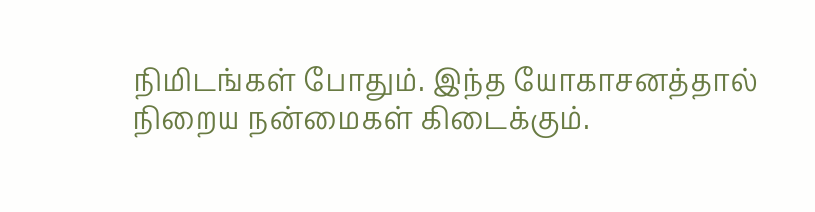நிமிடங்கள் போதும். இந்த யோகாசனத்தால் நிறைய நன்மைகள் கிடைக்கும்.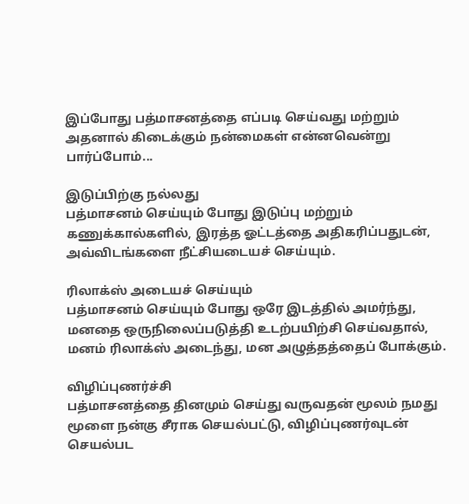இப்போது பத்மாசனத்தை எப்படி செய்வது மற்றும் அதனால் கிடைக்கும் நன்மைகள் என்னவென்று பார்ப்போம்...

இடுப்பிற்கு நல்லது
பத்மாசனம் செய்யும் போது இடுப்பு மற்றும் கணுக்கால்களில், இரத்த ஓட்டத்தை அதிகரிப்பதுடன், அவ்விடங்களை நீட்சியடையச் செய்யும்.

ரிலாக்ஸ் அடையச் செய்யும்
பத்மாசனம் செய்யும் போது ஒரே இடத்தில் அமர்ந்து, மனதை ஒருநிலைப்படுத்தி உடற்பயிற்சி செய்வதால், மனம் ரிலாக்ஸ் அடைந்து, மன அழுத்தத்தைப் போக்கும்.

விழிப்புணர்ச்சி
பத்மாசனத்தை தினமும் செய்து வருவதன் மூலம் நமது மூளை நன்கு சீராக செயல்பட்டு, விழிப்புணர்வுடன் செயல்பட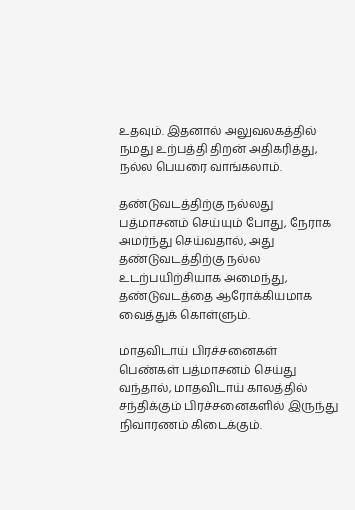உதவும். இதனால் அலுவலகத்தில் நமது உற்பத்தி திறன் அதிகரித்து, நல்ல பெயரை வாங்கலாம்.

தண்டுவடத்திற்கு நல்லது
பத்மாசனம் செய்யும் போது, நேராக அமர்ந்து செய்வதால், அது தண்டுவடத்திற்கு நல்ல உடற்பயிற்சியாக அமைந்து, தண்டுவடத்தை ஆரோக்கியமாக வைத்துக் கொள்ளும்.

மாதவிடாய் பிரச்சனைகள்
பெண்கள் பத்மாசனம் செய்து வந்தால், மாதவிடாய் காலத்தில் சந்திக்கும் பிரச்சனைகளில் இருந்து நிவாரணம் கிடைக்கும்.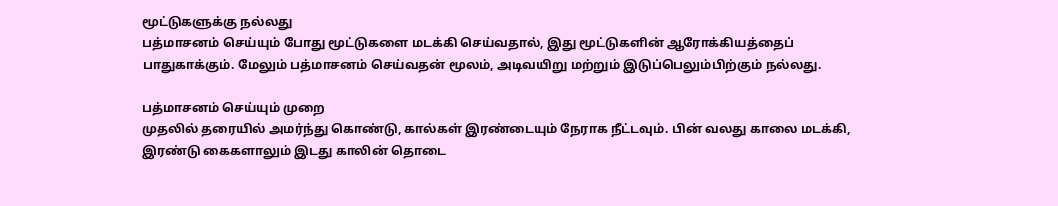மூட்டுகளுக்கு நல்லது
பத்மாசனம் செய்யும் போது மூட்டுகளை மடக்கி செய்வதால், இது மூட்டுகளின் ஆரோக்கியத்தைப் பாதுகாக்கும். மேலும் பத்மாசனம் செய்வதன் மூலம், அடிவயிறு மற்றும் இடுப்பெலும்பிற்கும் நல்லது.

பத்மாசனம் செய்யும் முறை
முதலில் தரையில் அமர்ந்து கொண்டு, கால்கள் இரண்டையும் நேராக நீட்டவும். பின் வலது காலை மடக்கி, இரண்டு கைகளாலும் இடது காலின் தொடை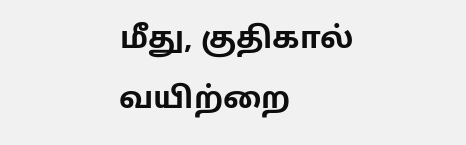மீது, குதிகால் வயிற்றை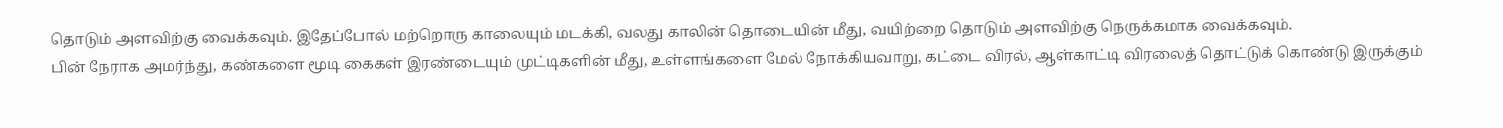தொடும் அளவிற்கு வைக்கவும். இதேப்போல் மற்றொரு காலையும் மடக்கி, வலது காலின் தொடையின் மீது, வயிற்றை தொடும் அளவிற்கு நெருக்கமாக வைக்கவும்.
பின் நேராக அமர்ந்து, கண்களை மூடி கைகள் இரண்டையும் முட்டிகளின் மீது, உள்ளங்களை மேல் நோக்கியவாறு, கட்டை விரல், ஆள்காட்டி விரலைத் தொட்டுக் கொண்டு இருக்கும்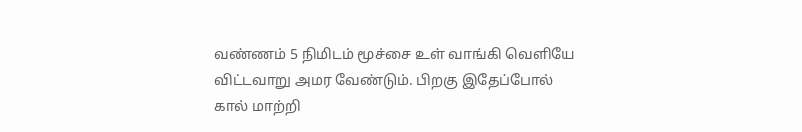வண்ணம் 5 நிமிடம் மூச்சை உள் வாங்கி வெளியே விட்டவாறு அமர வேண்டும். பிறகு இதேப்போல் கால் மாற்றி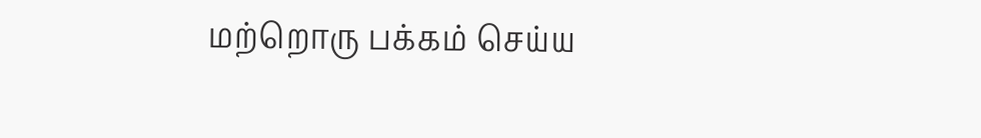மற்றொரு பக்கம் செய்ய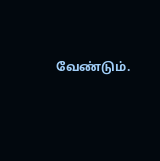வேண்டும்.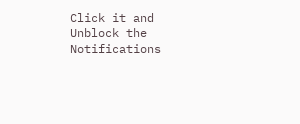Click it and Unblock the Notifications